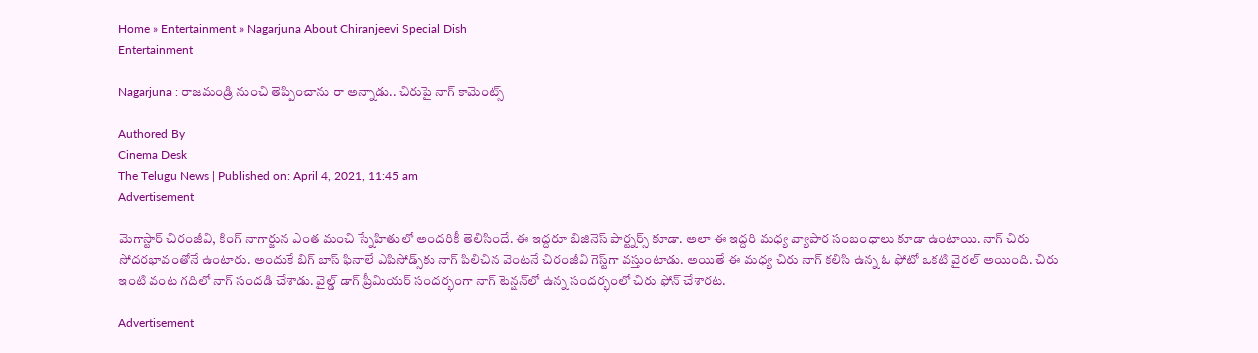Home » Entertainment » Nagarjuna About Chiranjeevi Special Dish
Entertainment

Nagarjuna : రాజమండ్రి నుంచి తెప్పించాను రా అన్నాడు.. చిరుపై నాగ్ కామెంట్స్

Authored By
Cinema Desk
The Telugu News | Published on: April 4, 2021, 11:45 am
Advertisement

మెగాస్టార్ చిరంజీవి, కింగ్ నాగార్జున ఎంత మంచి స్నేహితులో అందరికీ తెలిసిందే. ఈ ఇద్దరూ బిజినెస్ పార్ట్నర్స్ కూడా. అలా ఈ ఇద్దరి మధ్య వ్యాపార సంబంధాలు కూడా ఉంటాయి. నాగ్ చిరు సోదరభావంతోనే ఉంటారు. అందుకే బిగ్ బాస్ ఫినాలే ఎపిసోడ్స్‌కు నాగ్ పిలిచిన వెంటనే చిరంజీవి గెస్ట్‌గా వస్తుంటాడు. అయితే ఈ మధ్య చిరు నాగ్ కలిసి ఉన్న ఓ ఫోటో ఒకటి వైరల్ అయింది. చిరు ఇంటి వంట గదిలో నాగ్ సందడి చేశాడు. వైల్డ్ డాగ్ ప్రీమియర్ సందర్భంగా నాగ్ టెన్షన్‌లో ఉన్న సందర్భంలో చిరు ఫోన్ చేశారట.

Advertisement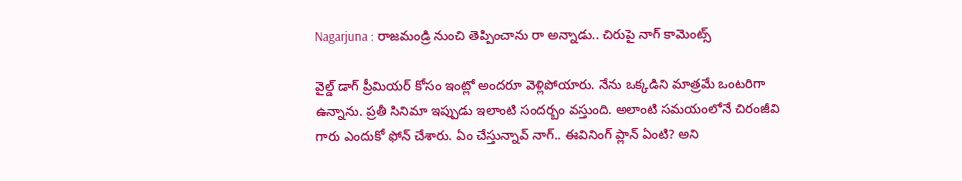Nagarjuna : రాజమండ్రి నుంచి తెప్పించాను రా అన్నాడు.. చిరుపై నాగ్ కామెంట్స్

వైల్డ్ డాగ్ ప్రీమియర్ కోసం ఇంట్లో అందరూ వెళ్లిపోయారు. నేను ఒక్కడిని మాత్రమే ఒంటరిగా ఉన్నాను. ప్రతీ సినిమా ఇప్పుడు ఇలాంటి సందర్బం వస్తుంది. అలాంటి సమయంలోనే చిరంజీవి గారు ఎందుకో ఫోన్ చేశారు. ఏం చేస్తున్నావ్ నాగ్.. ఈవినింగ్ ప్లాన్ ఏంటి? అని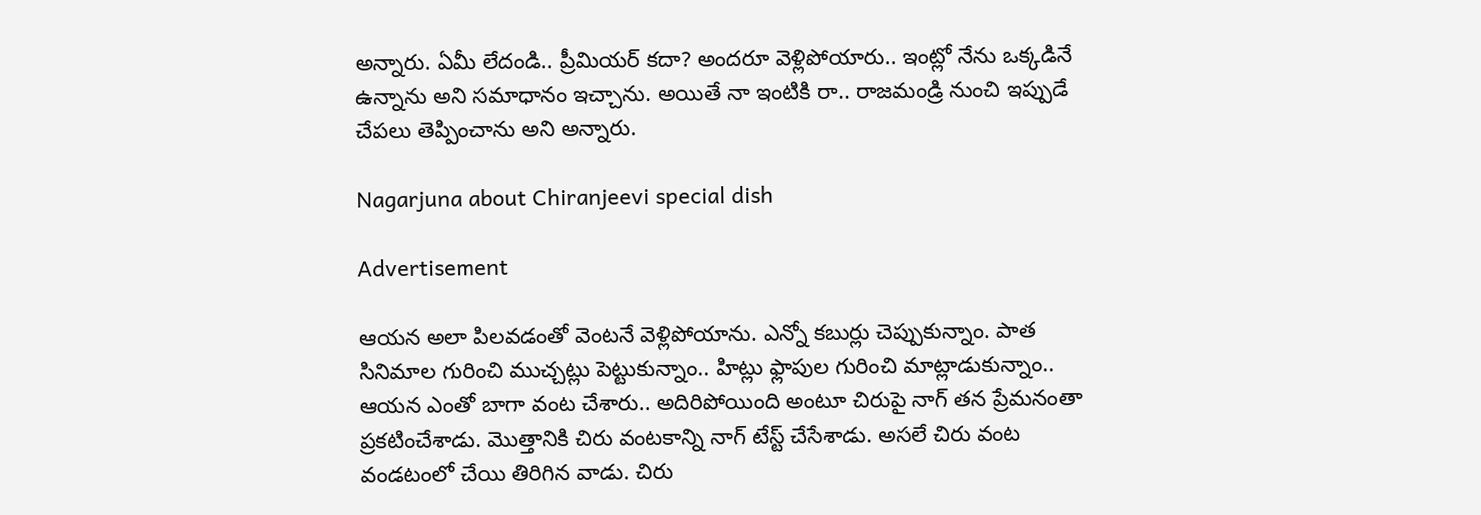అన్నారు. ఏమీ లేదండి.. ప్రీమియర్ కదా? అందరూ వెళ్లిపోయారు.. ఇంట్లో నేను ఒక్కడినే ఉన్నాను అని సమాధానం ఇచ్చాను. అయితే నా ఇంటికి రా.. రాజమండ్రి నుంచి ఇప్పుడే చేపలు తెప్పించాను అని అన్నారు.

Nagarjuna about Chiranjeevi special dish

Advertisement

ఆయన అలా పిలవడంతో వెంటనే వెళ్లిపోయాను. ఎన్నో కబుర్లు చెప్పుకున్నాం. పాత సినిమాల గురించి ముచ్చట్లు పెట్టుకున్నాం.. హిట్లు ఫ్లాపుల గురించి మాట్లాడుకున్నాం.. ఆయన ఎంతో బాగా వంట చేశారు.. అదిరిపోయింది అంటూ చిరుపై నాగ్ తన ప్రేమనంతా ప్రకటించేశాడు. మొత్తానికి చిరు వంటకాన్ని నాగ్ టేస్ట్ చేసేశాడు. అసలే చిరు వంట వండటంలో చేయి తిరిగిన వాడు. చిరు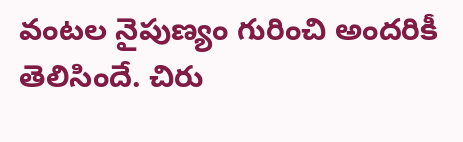వంటల నైపుణ్యం గురించి అందరికీ తెలిసిందే. చిరు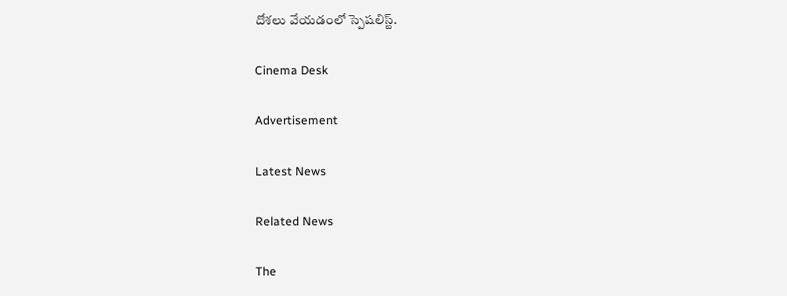దోశలు వేయడంలో స్పెషలిస్ట్.

Cinema Desk

Advertisement

Latest News

Related News

The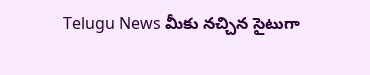Telugu News మీకు నచ్చిన సైటుగా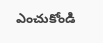ఎంచుకోండి